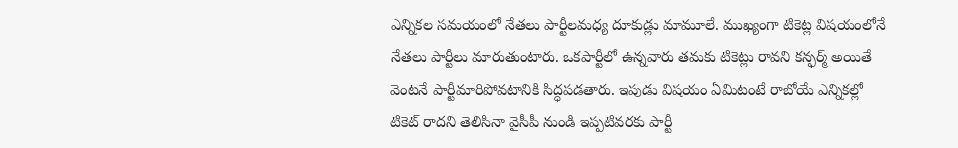ఎన్నికల సమయంలో నేతలు పార్టీలమధ్య దూకుడ్లు మామూలే. ముఖ్యంగా టికెట్ల విషయంలోనే నేతలు పార్టీలు మారుతుంటారు. ఒకపార్టీలో ఉన్నవారు తమకు టికెట్లు రావని కన్ఫర్మ్ అయితే వెంటనే పార్టీమారిపోవటానికి సిద్ధపడతారు. ఇపుడు విషయం ఏమిటంటే రాబోయే ఎన్నికల్లో టికెట్ రాదని తెలిసినా వైసీపీ నుండి ఇప్పటివరకు పార్టీ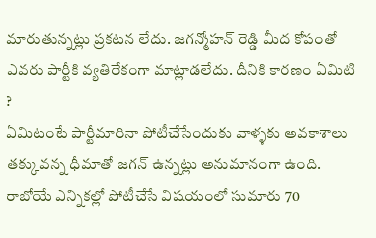మారుతున్నట్లు ప్రకటన లేదు. జగన్మోహన్ రెడ్డి మీద కోపంతో ఎవరు పార్టీకి వ్యతిరేకంగా మాట్లాడలేదు. దీనికి కారణం ఏమిటి ?
ఏమిటంటే పార్టీమారినా పోటీచేసేందుకు వాళ్ళకు అవకాశాలు తక్కువన్న ధీమాతో జగన్ ఉన్నట్లు అనుమానంగా ఉంది. రాబోయే ఎన్నికల్లో పోటీచేసే విషయంలో సుమారు 70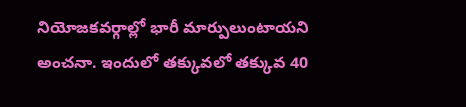నియోజకవర్గాల్లో భారీ మార్పులుంటాయని అంచనా. ఇందులో తక్కువలో తక్కువ 40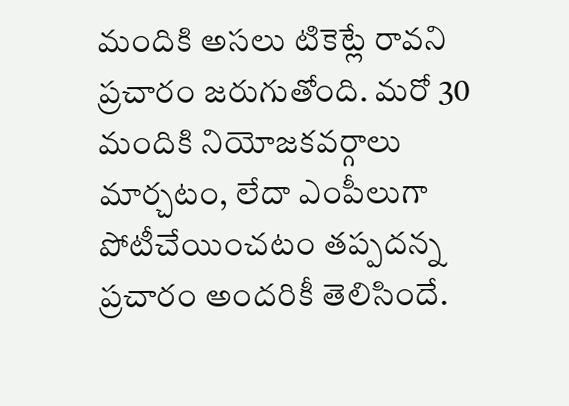మందికి అసలు టికెట్లే రావని ప్రచారం జరుగుతోంది. మరో 30 మందికి నియోజకవర్గాలు మార్చటం, లేదా ఎంపీలుగా పోటీచేయించటం తప్పదన్న ప్రచారం అందరికీ తెలిసిందే.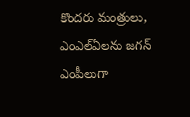కొందరు మంత్రులు, ఎంఎల్ఏలను జగన్ ఎంపీలుగా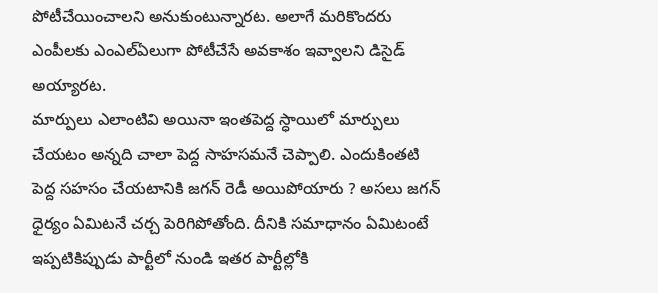పోటీచేయించాలని అనుకుంటున్నారట. అలాగే మరికొందరు ఎంపీలకు ఎంఎల్ఏలుగా పోటీచేసే అవకాశం ఇవ్వాలని డిసైడ్ అయ్యారట.
మార్పులు ఎలాంటివి అయినా ఇంతపెద్ద స్ధాయిలో మార్పులు చేయటం అన్నది చాలా పెద్ద సాహసమనే చెప్పాలి. ఎందుకింతటి పెద్ద సహసం చేయటానికి జగన్ రెడీ అయిపోయారు ? అసలు జగన్ ధైర్యం ఏమిటనే చర్చ పెరిగిపోతోంది. దీనికి సమాధానం ఏమిటంటే ఇప్పటికిప్పుడు పార్టీలో నుండి ఇతర పార్టీల్లోకి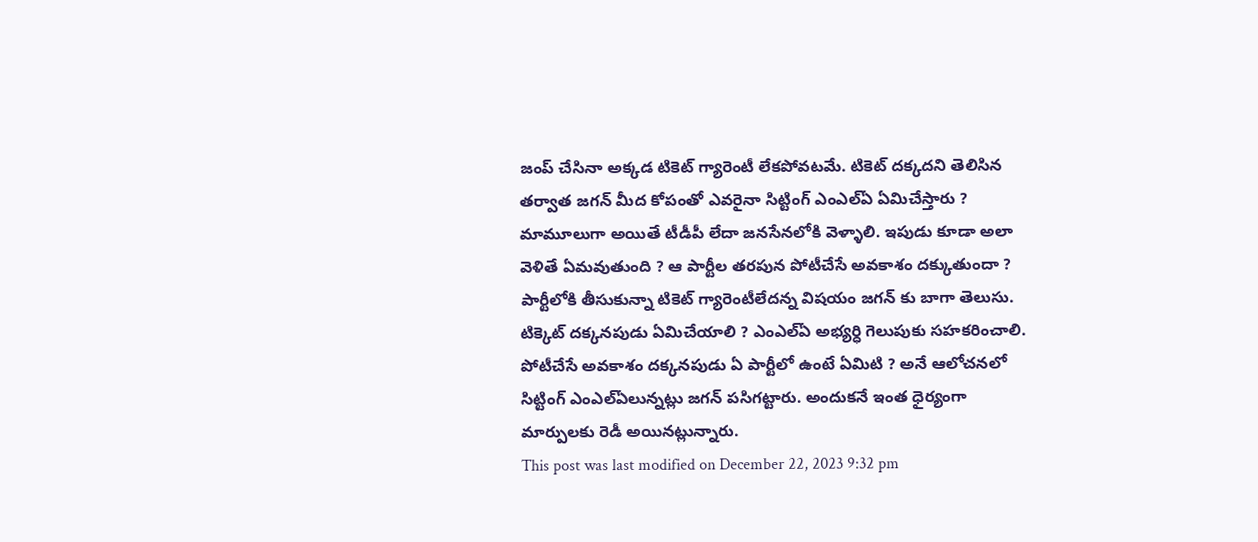జంప్ చేసినా అక్కడ టికెట్ గ్యారెంటీ లేకపోవటమే. టికెట్ దక్కదని తెలిసిన తర్వాత జగన్ మీద కోపంతో ఎవరైనా సిట్టింగ్ ఎంఎల్ఏ ఏమిచేస్తారు ?
మామూలుగా అయితే టీడీపీ లేదా జనసేనలోకి వెళ్ళాలి. ఇపుడు కూడా అలా వెళితే ఏమవుతుంది ? ఆ పార్టీల తరపున పోటీచేసే అవకాశం దక్కుతుందా ? పార్టీలోకి తీసుకున్నా టికెట్ గ్యారెంటీలేదన్న విషయం జగన్ కు బాగా తెలుసు. టిక్కెట్ దక్కనపుడు ఏమిచేయాలి ? ఎంఎల్ఏ అభ్యర్ధి గెలుపుకు సహకరించాలి. పోటీచేసే అవకాశం దక్కనపుడు ఏ పార్టీలో ఉంటే ఏమిటి ? అనే ఆలోచనలో సిట్టింగ్ ఎంఎల్ఏలున్నట్లు జగన్ పసిగట్టారు. అందుకనే ఇంత ధైర్యంగా మార్పులకు రెడీ అయినట్లున్నారు.
This post was last modified on December 22, 2023 9:32 pm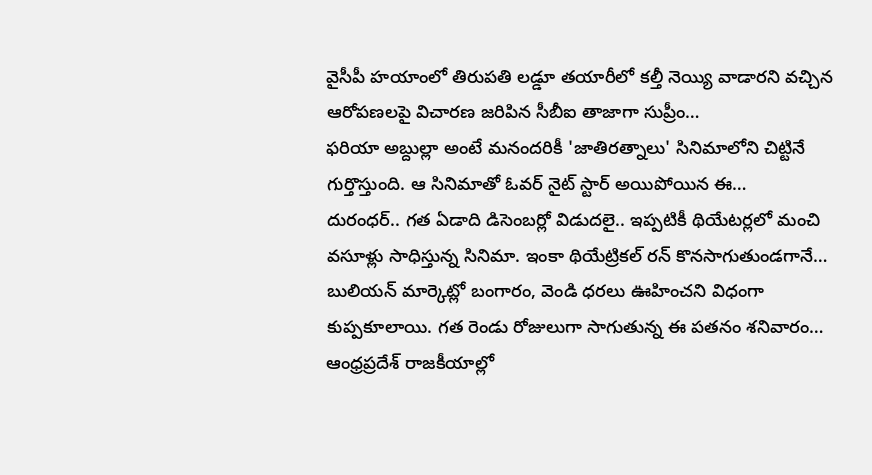వైసీపీ హయాంలో తిరుపతి లడ్డూ తయారీలో కల్తీ నెయ్యి వాడారని వచ్చిన ఆరోపణలపై విచారణ జరిపిన సీబీఐ తాజాగా సుప్రీం…
ఫరియా అబ్దుల్లా అంటే మనందరికీ 'జాతిరత్నాలు' సినిమాలోని చిట్టినే గుర్తొస్తుంది. ఆ సినిమాతో ఓవర్ నైట్ స్టార్ అయిపోయిన ఈ…
దురంధర్.. గత ఏడాది డిసెంబర్లో విడుదలై.. ఇప్పటికీ థియేటర్లలో మంచి వసూళ్లు సాధిస్తున్న సినిమా. ఇంకా థియేట్రికల్ రన్ కొనసాగుతుండగానే…
బులియన్ మార్కెట్లో బంగారం, వెండి ధరలు ఊహించని విధంగా కుప్పకూలాయి. గత రెండు రోజులుగా సాగుతున్న ఈ పతనం శనివారం…
ఆంధ్రప్రదేశ్ రాజకీయాల్లో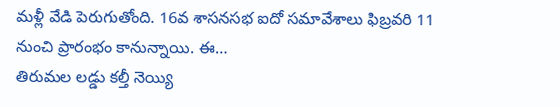మళ్లీ వేడి పెరుగుతోంది. 16వ శాసనసభ ఐదో సమావేశాలు ఫిబ్రవరి 11 నుంచి ప్రారంభం కానున్నాయి. ఈ…
తిరుమల లడ్డు కల్తీ నెయ్యి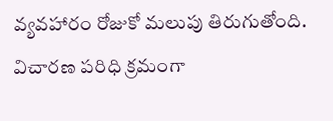వ్యవహారం రోజుకో మలుపు తిరుగుతోంది. విచారణ పరిధి క్రమంగా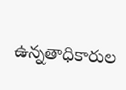ఉన్నతాధికారుల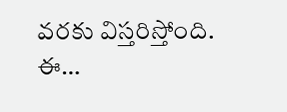వరకు విస్తరిస్తోంది. ఈ…